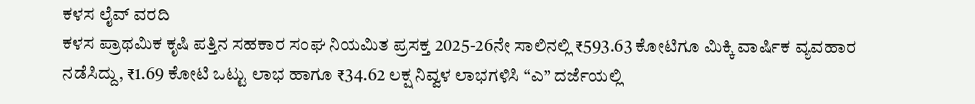ಕಳಸ ಲೈವ್ ವರದಿ
ಕಳಸ ಪ್ರಾಥಮಿಕ ಕೃಷಿ ಪತ್ತಿನ ಸಹಕಾರ ಸಂಘ ನಿಯಮಿತ ಪ್ರಸಕ್ತ 2025-26ನೇ ಸಾಲಿನಲ್ಲಿ ₹593.63 ಕೋಟಿಗೂ ಮಿಕ್ಕಿ ವಾರ್ಷಿಕ ವ್ಯವಹಾರ ನಡೆಸಿದ್ದು, ₹1.69 ಕೋಟಿ ಒಟ್ಟು ಲಾಭ ಹಾಗೂ ₹34.62 ಲಕ್ಷ ನಿವ್ವಳ ಲಾಭಗಳಿಸಿ “ಎ” ದರ್ಜೆಯಲ್ಲಿ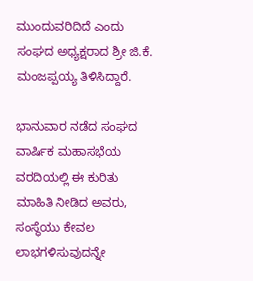ಮುಂದುವರಿದಿದೆ ಎಂದು ಸಂಘದ ಅಧ್ಯಕ್ಷರಾದ ಶ್ರೀ ಜಿ.ಕೆ. ಮಂಜಪ್ಪಯ್ಯ ತಿಳಿಸಿದ್ದಾರೆ.

ಭಾನುವಾರ ನಡೆದ ಸಂಘದ ವಾರ್ಷಿಕ ಮಹಾಸಭೆಯ ವರದಿಯಲ್ಲಿ ಈ ಕುರಿತು ಮಾಹಿತಿ ನೀಡಿದ ಅವರು, ಸಂಸ್ಥೆಯು ಕೇವಲ ಲಾಭಗಳಿಸುವುದನ್ನೇ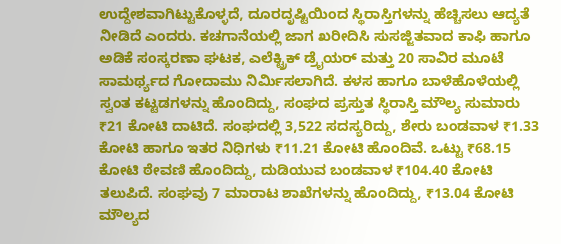ಉದ್ದೇಶವಾಗಿಟ್ಟುಕೊಳ್ಳದೆ, ದೂರದೃಷ್ಟಿಯಿಂದ ಸ್ಥಿರಾಸ್ತಿಗಳನ್ನು ಹೆಚ್ಚಿಸಲು ಆದ್ಯತೆ ನೀಡಿದೆ ಎಂದರು. ಕಚಗಾನೆಯಲ್ಲಿ ಜಾಗ ಖರೀದಿಸಿ ಸುಸಜ್ಜಿತವಾದ ಕಾಫಿ ಹಾಗೂ ಅಡಿಕೆ ಸಂಸ್ಕರಣಾ ಘಟಕ, ಎಲೆಕ್ಟ್ರಿಕ್ ಡ್ರೈಯರ್ ಮತ್ತು 20 ಸಾವಿರ ಮೂಟೆ ಸಾಮರ್ಥ್ಯದ ಗೋದಾಮು ನಿರ್ಮಿಸಲಾಗಿದೆ. ಕಳಸ ಹಾಗೂ ಬಾಳೆಹೊಳೆಯಲ್ಲಿ ಸ್ವಂತ ಕಟ್ಟಡಗಳನ್ನು ಹೊಂದಿದ್ದು, ಸಂಘದ ಪ್ರಸ್ತುತ ಸ್ಥಿರಾಸ್ತಿ ಮೌಲ್ಯ ಸುಮಾರು ₹21 ಕೋಟಿ ದಾಟಿದೆ. ಸಂಘದಲ್ಲಿ 3,522 ಸದಸ್ಯರಿದ್ದು, ಶೇರು ಬಂಡವಾಳ ₹1.33 ಕೋಟಿ ಹಾಗೂ ಇತರ ನಿಧಿಗಳು ₹11.21 ಕೋಟಿ ಹೊಂದಿವೆ. ಒಟ್ಟು ₹68.15 ಕೋಟಿ ಠೇವಣಿ ಹೊಂದಿದ್ದು, ದುಡಿಯುವ ಬಂಡವಾಳ ₹104.40 ಕೋಟಿ ತಲುಪಿದೆ. ಸಂಘವು 7 ಮಾರಾಟ ಶಾಖೆಗಳನ್ನು ಹೊಂದಿದ್ದು, ₹13.04 ಕೋಟಿ ಮೌಲ್ಯದ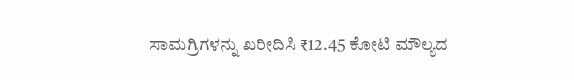ಸಾಮಗ್ರಿಗಳನ್ನು ಖರೀದಿಸಿ ₹12.45 ಕೋಟಿ ಮೌಲ್ಯದ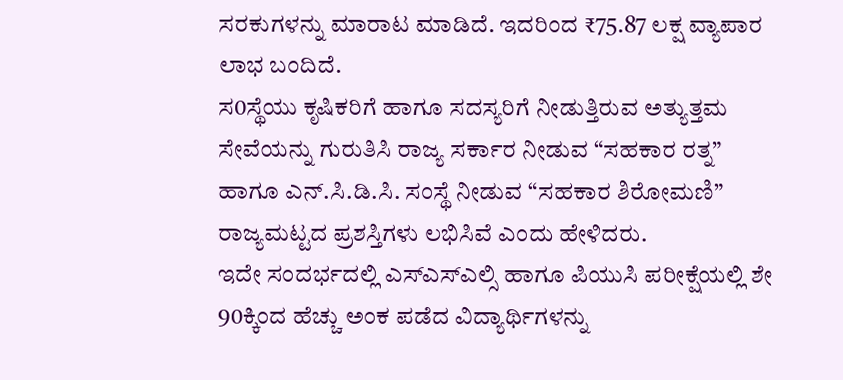ಸರಕುಗಳನ್ನು ಮಾರಾಟ ಮಾಡಿದೆ. ಇದರಿಂದ ₹75.87 ಲಕ್ಷ ವ್ಯಾಪಾರ ಲಾಭ ಬಂದಿದೆ.
ಸ0ಸ್ಥೆಯು ಕೃಷಿಕರಿಗೆ ಹಾಗೂ ಸದಸ್ಯರಿಗೆ ನೀಡುತ್ತಿರುವ ಅತ್ಯುತ್ತಮ ಸೇವೆಯನ್ನು ಗುರುತಿಸಿ ರಾಜ್ಯ ಸರ್ಕಾರ ನೀಡುವ “ಸಹಕಾರ ರತ್ನ” ಹಾಗೂ ಎನ್.ಸಿ.ಡಿ.ಸಿ. ಸಂಸ್ಥೆ ನೀಡುವ “ಸಹಕಾರ ಶಿರೋಮಣಿ” ರಾಜ್ಯಮಟ್ಟದ ಪ್ರಶಸ್ತಿಗಳು ಲಭಿಸಿವೆ ಎಂದು ಹೇಳಿದರು.
ಇದೇ ಸಂದರ್ಭದಲ್ಲಿ ಎಸ್ಎಸ್ಎಲ್ಸಿ ಹಾಗೂ ಪಿಯುಸಿ ಪರೀಕ್ಷೆಯಲ್ಲಿ ಶೇ 90ಕ್ಕಿಂದ ಹೆಚ್ಚು ಅಂಕ ಪಡೆದ ವಿದ್ಯಾರ್ಥಿಗಳನ್ನು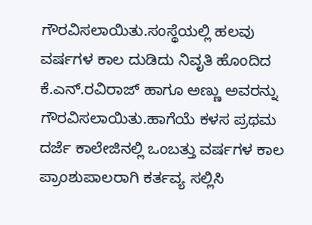ಗೌರವಿಸಲಾಯಿತು.ಸಂಸ್ಥೆಯಲ್ಲಿ ಹಲವು ವರ್ಷಗಳ ಕಾಲ ದುಡಿದು ನಿವೃತಿ ಹೊಂದಿದ ಕೆ.ಎನ್.ರವಿರಾಜ್ ಹಾಗೂ ಅಣ್ಣು ಅವರನ್ನು ಗೌರವಿಸಲಾಯಿತು.ಹಾಗೆಯೆ ಕಳಸ ಪ್ರಥಮ ದರ್ಜೆ ಕಾಲೇಜಿನಲ್ಲಿ ಒಂಬತ್ತು ವರ್ಷಗಳ ಕಾಲ ಪ್ರಾಂಶುಪಾಲರಾಗಿ ಕರ್ತವ್ಯ ಸಲ್ಲಿಸಿ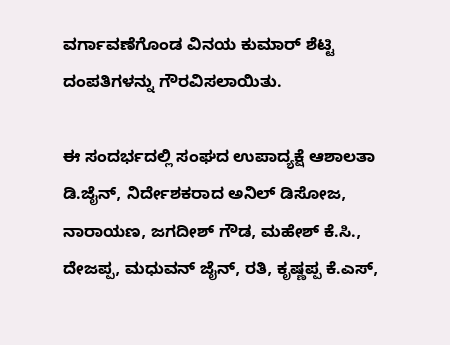ವರ್ಗಾವಣೆಗೊಂಡ ವಿನಯ ಕುಮಾರ್ ಶೆಟ್ಟಿ ದಂಪತಿಗಳನ್ನು ಗೌರವಿಸಲಾಯಿತು.

ಈ ಸಂದರ್ಭದಲ್ಲಿ ಸಂಘದ ಉಪಾದ್ಯಕ್ಷೆ ಆಶಾಲತಾ ಡಿ.ಜೈನ್, ನಿರ್ದೇಶಕರಾದ ಅನಿಲ್ ಡಿಸೋಜ, ನಾರಾಯಣ, ಜಗದೀಶ್ ಗೌಡ, ಮಹೇಶ್ ಕೆ.ಸಿ., ದೇಜಪ್ಪ, ಮಧುವನ್ ಜೈನ್, ರತಿ, ಕೃಷ್ಣಪ್ಪ ಕೆ.ಎಸ್,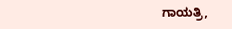ಗಾಯತ್ರಿ,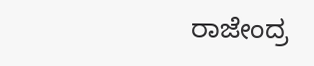ರಾಜೇಂದ್ರ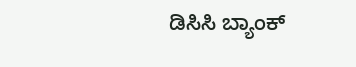ಡಿಸಿಸಿ ಬ್ಯಾಂಕ್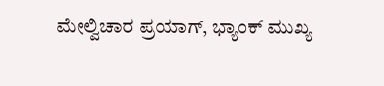ಮೇಲ್ವಿಚಾರ ಪ್ರಯಾಗ್, ಭ್ಯಾಂಕ್ ಮುಖ್ಯ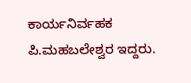ಕಾರ್ಯನಿರ್ವಹಕ ಪಿ.ಮಹಬಲೇಶ್ವರ ಇದ್ದರು.